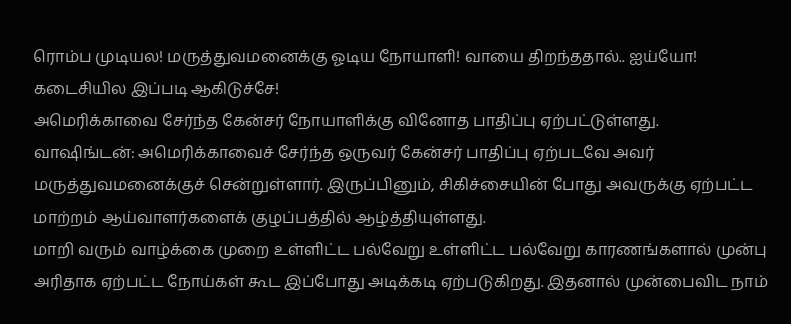ரொம்ப முடியல! மருத்துவமனைக்கு ஓடிய நோயாளி! வாயை திறந்ததால்.. ஐய்யோ! கடைசியில இப்படி ஆகிடுச்சே!
அமெரிக்காவை சேர்ந்த கேன்சர் நோயாளிக்கு வினோத பாதிப்பு ஏற்பட்டுள்ளது.
வாஷிங்டன்: அமெரிக்காவைச் சேர்ந்த ஒருவர் கேன்சர் பாதிப்பு ஏற்படவே அவர் மருத்துவமனைக்குச் சென்றுள்ளார். இருப்பினும், சிகிச்சையின் போது அவருக்கு ஏற்பட்ட மாற்றம் ஆய்வாளர்களைக் குழப்பத்தில் ஆழ்த்தியுள்ளது.
மாறி வரும் வாழ்க்கை முறை உள்ளிட்ட பல்வேறு உள்ளிட்ட பல்வேறு காரணங்களால் முன்பு அரிதாக ஏற்பட்ட நோய்கள் கூட இப்போது அடிக்கடி ஏற்படுகிறது. இதனால் முன்பைவிட நாம்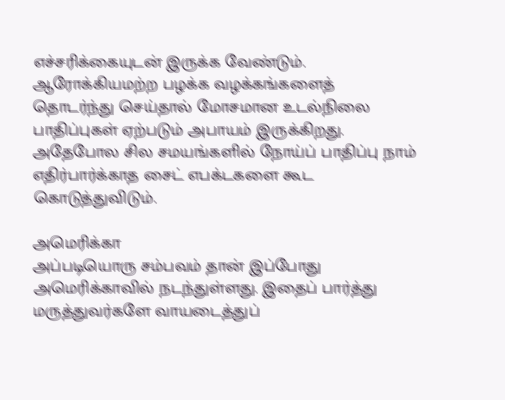எச்சரிக்கையுடன் இருக்க வேண்டும்.
ஆரோக்கியமற்ற பழக்க வழக்கங்களைத் தொடர்ந்து செய்தால் மோசமான உடல்நிலை பாதிப்புகள் ஏற்படும் அபாயம் இருக்கிறது. அதேபோல சில சமயங்களில் நோய்ப் பாதிப்பு நாம் எதிர்பார்க்காத சைட் எபக்டகளை கூட கொடுத்துவிடும்.

அமெரிக்கா
அப்படியொரு சம்பவம் தான் இப்போது அமெரிக்காவில் நடந்துள்ளது. இதைப் பார்த்து மருத்துவர்களே வாயடைத்துப்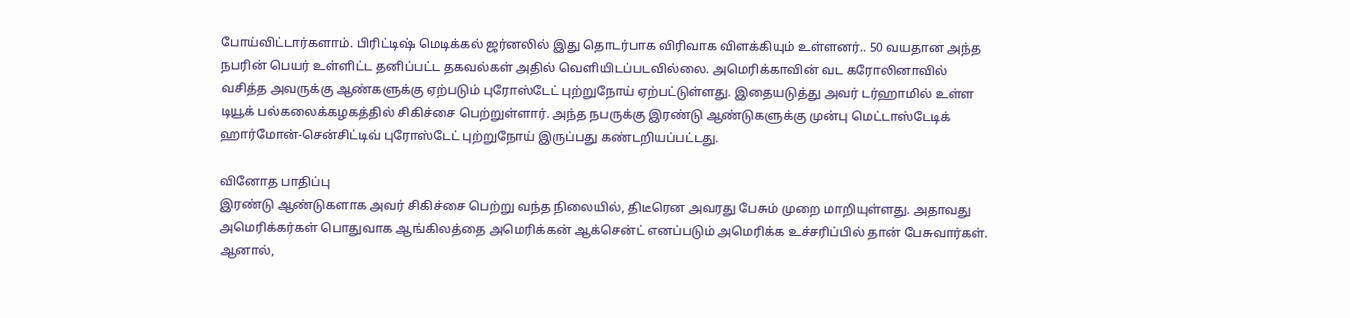போய்விட்டார்களாம். பிரிட்டிஷ் மெடிக்கல் ஜர்னலில் இது தொடர்பாக விரிவாக விளக்கியும் உள்ளனர்.. 50 வயதான அந்த நபரின் பெயர் உள்ளிட்ட தனிப்பட்ட தகவல்கள் அதில் வெளியிடப்படவில்லை. அமெரிக்காவின் வட கரோலினாவில் வசித்த அவருக்கு ஆண்களுக்கு ஏற்படும் புரோஸ்டேட் புற்றுநோய் ஏற்பட்டுள்ளது. இதையடுத்து அவர் டர்ஹாமில் உள்ள டியூக் பல்கலைக்கழகத்தில் சிகிச்சை பெற்றுள்ளார். அந்த நபருக்கு இரண்டு ஆண்டுகளுக்கு முன்பு மெட்டாஸ்டேடிக் ஹார்மோன்-சென்சிட்டிவ் புரோஸ்டேட் புற்றுநோய் இருப்பது கண்டறியப்பட்டது.

வினோத பாதிப்பு
இரண்டு ஆண்டுகளாக அவர் சிகிச்சை பெற்று வந்த நிலையில், திடீரென அவரது பேசும் முறை மாறியுள்ளது. அதாவது அமெரிக்கர்கள் பொதுவாக ஆங்கிலத்தை அமெரிக்கன் ஆக்சென்ட் எனப்படும் அமெரிக்க உச்சரிப்பில் தான் பேசுவார்கள். ஆனால்,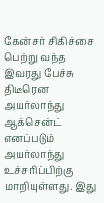கேன்சர் சிகிச்சை பெற்று வந்த இவரது பேச்சு திடீரென அயர்லாந்து ஆக்சென்ட் எனப்படும் அயர்லாந்து உச்சரிப்பிற்கு மாறியுள்ளது. இது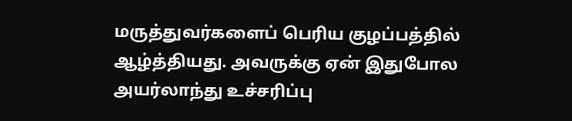மருத்துவர்களைப் பெரிய குழப்பத்தில் ஆழ்த்தியது. அவருக்கு ஏன் இதுபோல அயர்லாந்து உச்சரிப்பு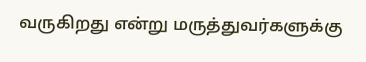வருகிறது என்று மருத்துவர்களுக்கு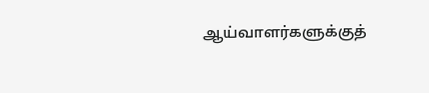ஆய்வாளர்களுக்குத்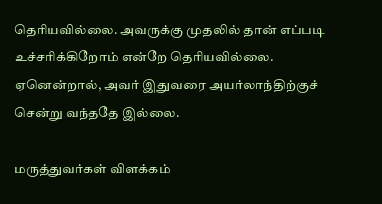தெரியவில்லை. அவருக்கு முதலில் தான் எப்படி உச்சரிக்கிறோம் என்றே தெரியவில்லை. ஏனென்றால், அவர் இதுவரை அயர்லாந்திற்குச் சென்று வந்ததே இல்லை.

மருத்துவர்கள் விளக்கம்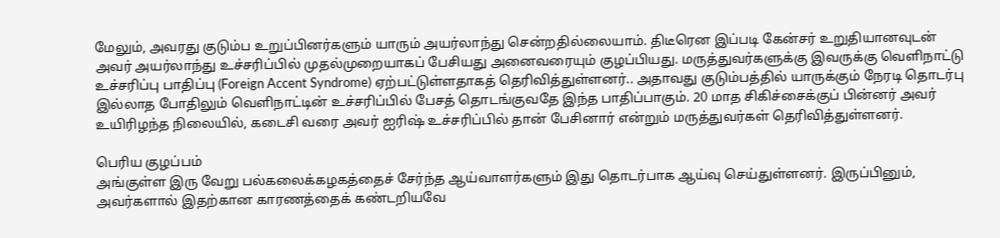மேலும், அவரது குடும்ப உறுப்பினர்களும் யாரும் அயர்லாந்து சென்றதில்லையாம். திடீரென இப்படி கேன்சர் உறுதியானவுடன் அவர் அயர்லாந்து உச்சரிப்பில் முதல்முறையாகப் பேசியது அனைவரையும் குழப்பியது. மருத்துவர்களுக்கு இவருக்கு வெளிநாட்டு உச்சரிப்பு பாதிப்பு (Foreign Accent Syndrome) ஏற்பட்டுள்ளதாகத் தெரிவித்துள்ளனர்.. அதாவது குடும்பத்தில் யாருக்கும் நேரடி தொடர்பு இல்லாத போதிலும் வெளிநாட்டின் உச்சரிப்பில் பேசத் தொடங்குவதே இந்த பாதிப்பாகும். 20 மாத சிகிச்சைக்குப் பின்னர் அவர் உயிரிழந்த நிலையில், கடைசி வரை அவர் ஐரிஷ் உச்சரிப்பில் தான் பேசினார் என்றும் மருத்துவர்கள் தெரிவித்துள்ளனர்.

பெரிய குழப்பம்
அங்குள்ள இரு வேறு பல்கலைக்கழகத்தைச் சேர்ந்த ஆய்வாளர்களும் இது தொடர்பாக ஆய்வு செய்துள்ளனர். இருப்பினும், அவர்களால் இதற்கான காரணத்தைக் கண்டறியவே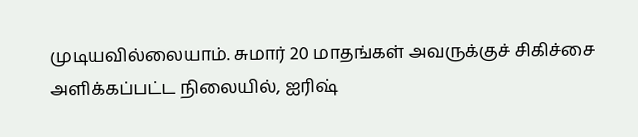முடியவில்லையாம். சுமார் 20 மாதங்கள் அவருக்குச் சிகிச்சை அளிக்கப்பட்ட நிலையில், ஐரிஷ்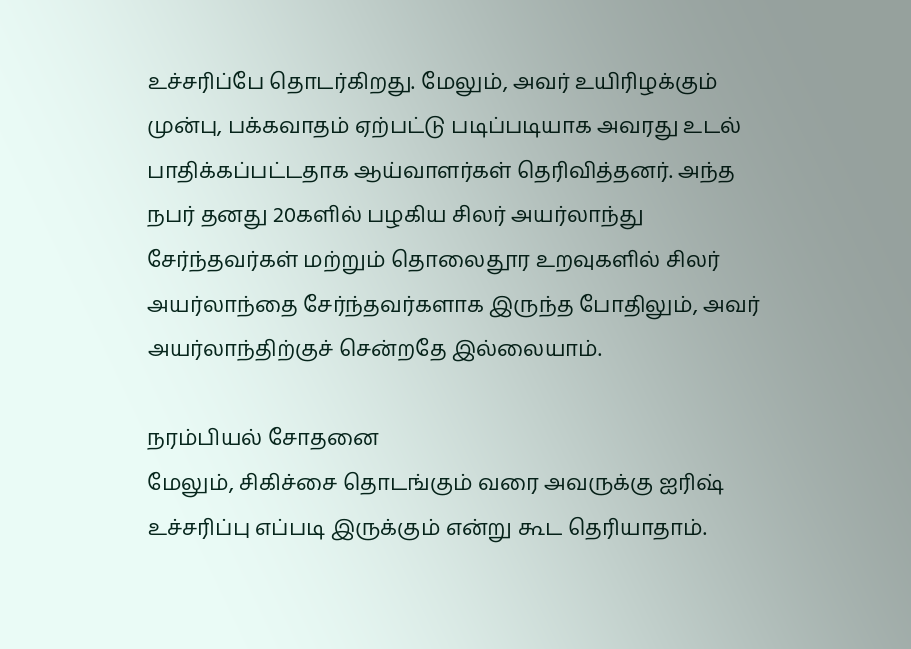உச்சரிப்பே தொடர்கிறது. மேலும், அவர் உயிரிழக்கும் முன்பு, பக்கவாதம் ஏற்பட்டு படிப்படியாக அவரது உடல் பாதிக்கப்பட்டதாக ஆய்வாளர்கள் தெரிவித்தனர். அந்த நபர் தனது 20களில் பழகிய சிலர் அயர்லாந்து சேர்ந்தவர்கள் மற்றும் தொலைதூர உறவுகளில் சிலர் அயர்லாந்தை சேர்ந்தவர்களாக இருந்த போதிலும், அவர் அயர்லாந்திற்குச் சென்றதே இல்லையாம்.

நரம்பியல் சோதனை
மேலும், சிகிச்சை தொடங்கும் வரை அவருக்கு ஐரிஷ் உச்சரிப்பு எப்படி இருக்கும் என்று கூட தெரியாதாம்.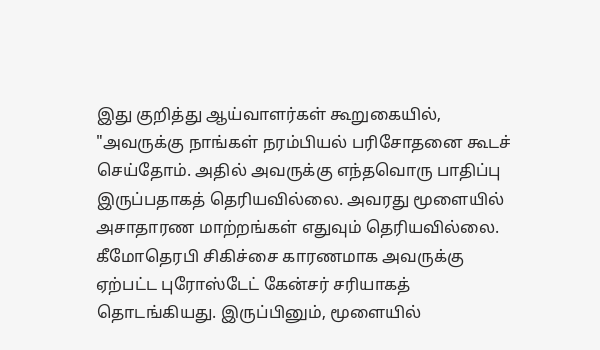இது குறித்து ஆய்வாளர்கள் கூறுகையில், "அவருக்கு நாங்கள் நரம்பியல் பரிசோதனை கூடச் செய்தோம். அதில் அவருக்கு எந்தவொரு பாதிப்பு இருப்பதாகத் தெரியவில்லை. அவரது மூளையில் அசாதாரண மாற்றங்கள் எதுவும் தெரியவில்லை. கீமோதெரபி சிகிச்சை காரணமாக அவருக்கு ஏற்பட்ட புரோஸ்டேட் கேன்சர் சரியாகத் தொடங்கியது. இருப்பினும், மூளையில்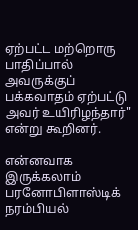ஏற்பட்ட மற்றொரு பாதிப்பால் அவருக்குப் பக்கவாதம் ஏற்பட்டு அவர் உயிரிழந்தார்" என்று கூறினர்.

என்னவாக இருக்கலாம்
பரனோபிளாஸ்டிக் நரம்பியல்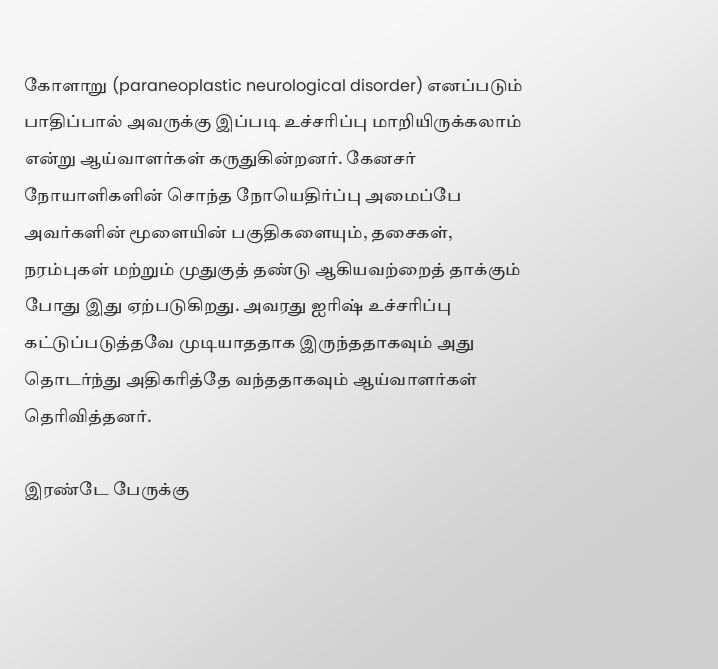கோளாறு (paraneoplastic neurological disorder) எனப்படும் பாதிப்பால் அவருக்கு இப்படி உச்சரிப்பு மாறியிருக்கலாம் என்று ஆய்வாளர்கள் கருதுகின்றனர். கேனசர் நோயாளிகளின் சொந்த நோயெதிர்ப்பு அமைப்பே அவர்களின் மூளையின் பகுதிகளையும், தசைகள், நரம்புகள் மற்றும் முதுகுத் தண்டு ஆகியவற்றைத் தாக்கும் போது இது ஏற்படுகிறது. அவரது ஐரிஷ் உச்சரிப்பு கட்டுப்படுத்தவே முடியாததாக இருந்ததாகவும் அது தொடர்ந்து அதிகரித்தே வந்ததாகவும் ஆய்வாளர்கள் தெரிவித்தனர்.

இரண்டே பேருக்கு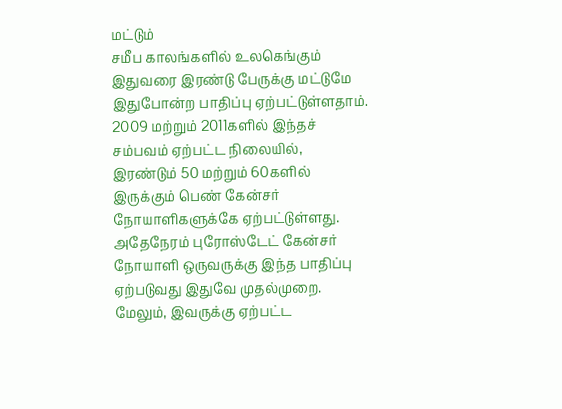மட்டும்
சமீப காலங்களில் உலகெங்கும் இதுவரை இரண்டு பேருக்கு மட்டுமே இதுபோன்ற பாதிப்பு ஏற்பட்டுள்ளதாம். 2009 மற்றும் 2011களில் இந்தச் சம்பவம் ஏற்பட்ட நிலையில், இரண்டும் 50 மற்றும் 60களில் இருக்கும் பெண் கேன்சர் நோயாளிகளுக்கே ஏற்பட்டுள்ளது. அதேநேரம் புரோஸ்டேட் கேன்சர் நோயாளி ஒருவருக்கு இந்த பாதிப்பு ஏற்படுவது இதுவே முதல்முறை. மேலும், இவருக்கு ஏற்பட்ட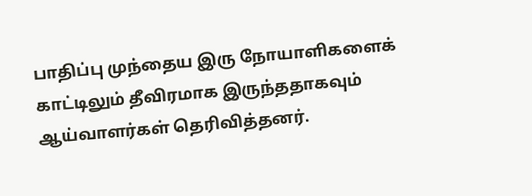பாதிப்பு முந்தைய இரு நோயாளிகளைக் காட்டிலும் தீவிரமாக இருந்ததாகவும் ஆய்வாளர்கள் தெரிவித்தனர்.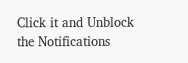Click it and Unblock the Notifications